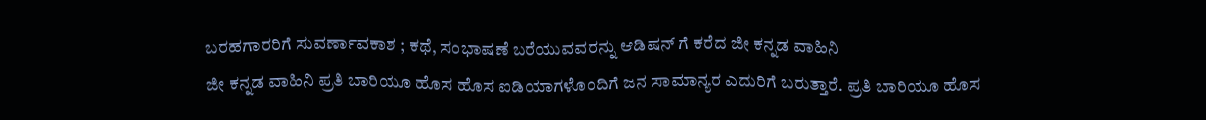ಬರಹಗಾರರಿಗೆ ಸುವರ್ಣಾವಕಾಶ ; ಕಥೆ, ಸಂಭಾಷಣೆ ಬರೆಯುವವರನ್ನು ಆಡಿಷನ್ ಗೆ ಕರೆದ ಜೀ ಕನ್ನಡ ವಾಹಿನಿ
ಜೀ ಕನ್ನಡ ವಾಹಿನಿ ಪ್ರತಿ ಬಾರಿಯೂ ಹೊಸ ಹೊಸ ಐಡಿಯಾಗಳೊಂದಿಗೆ ಜನ ಸಾಮಾನ್ಯರ ಎದುರಿಗೆ ಬರುತ್ತಾರೆ. ಪ್ರತಿ ಬಾರಿಯೂ ಹೊಸ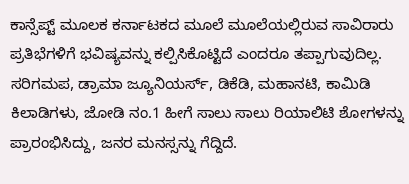ಕಾನ್ಸೆಪ್ಟ್ ಮೂಲಕ ಕರ್ನಾಟಕದ ಮೂಲೆ ಮೂಲೆಯಲ್ಲಿರುವ ಸಾವಿರಾರು ಪ್ರತಿಭೆಗಳಿಗೆ ಭವಿಷ್ಯವನ್ನು ಕಲ್ಪಿಸಿಕೊಟ್ಟಿದೆ ಎಂದರೂ ತಪ್ಪಾಗುವುದಿಲ್ಲ.
ಸರಿಗಮಪ, ಡ್ರಾಮಾ ಜ್ಯೂನಿಯರ್ಸ್, ಡಿಕೆಡಿ, ಮಹಾನಟಿ, ಕಾಮಿಡಿ ಕಿಲಾಡಿಗಳು, ಜೋಡಿ ನಂ.1 ಹೀಗೆ ಸಾಲು ಸಾಲು ರಿಯಾಲಿಟಿ ಶೋಗಳನ್ನು ಪ್ರಾರಂಭಿಸಿದ್ದು, ಜನರ ಮನಸ್ಸನ್ನು ಗೆದ್ದಿದೆ.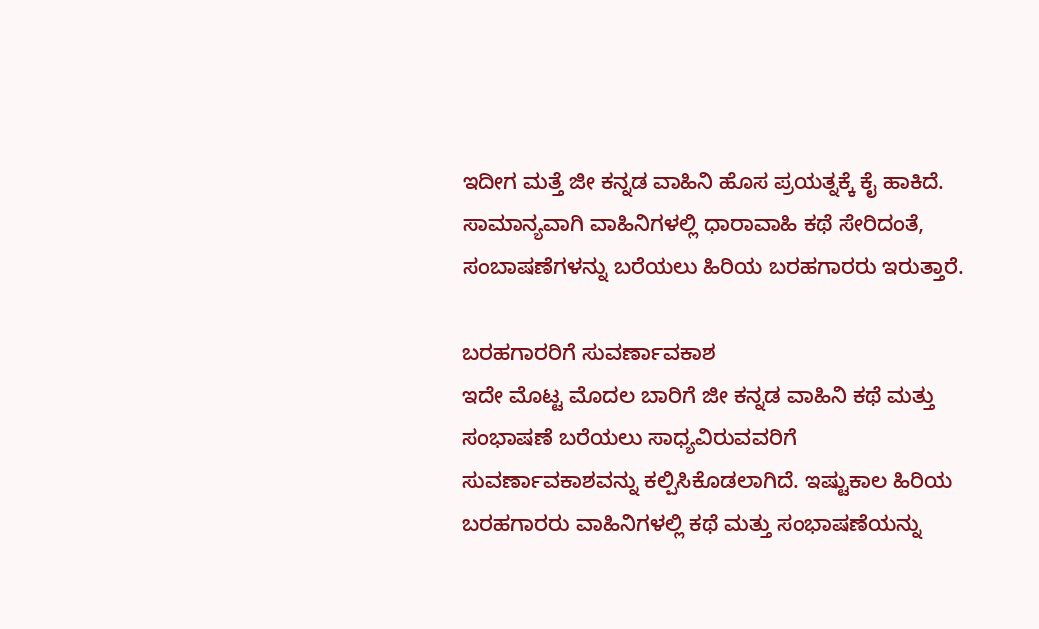ಇದೀಗ ಮತ್ತೆ ಜೀ ಕನ್ನಡ ವಾಹಿನಿ ಹೊಸ ಪ್ರಯತ್ನಕ್ಕೆ ಕೈ ಹಾಕಿದೆ. ಸಾಮಾನ್ಯವಾಗಿ ವಾಹಿನಿಗಳಲ್ಲಿ ಧಾರಾವಾಹಿ ಕಥೆ ಸೇರಿದಂತೆ, ಸಂಬಾಷಣೆಗಳನ್ನು ಬರೆಯಲು ಹಿರಿಯ ಬರಹಗಾರರು ಇರುತ್ತಾರೆ.

ಬರಹಗಾರರಿಗೆ ಸುವರ್ಣಾವಕಾಶ
ಇದೇ ಮೊಟ್ಟ ಮೊದಲ ಬಾರಿಗೆ ಜೀ ಕನ್ನಡ ವಾಹಿನಿ ಕಥೆ ಮತ್ತು ಸಂಭಾಷಣೆ ಬರೆಯಲು ಸಾಧ್ಯವಿರುವವರಿಗೆ ಸುವರ್ಣಾವಕಾಶವನ್ನು ಕಲ್ಪಿಸಿಕೊಡಲಾಗಿದೆ. ಇಷ್ಟುಕಾಲ ಹಿರಿಯ ಬರಹಗಾರರು ವಾಹಿನಿಗಳಲ್ಲಿ ಕಥೆ ಮತ್ತು ಸಂಭಾಷಣೆಯನ್ನು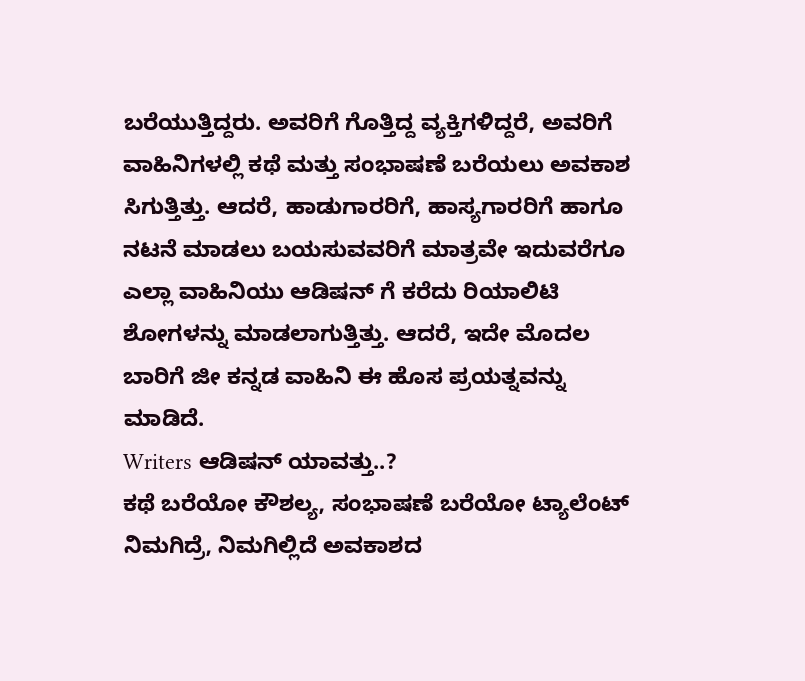ಬರೆಯುತ್ತಿದ್ದರು. ಅವರಿಗೆ ಗೊತ್ತಿದ್ದ ವ್ಯಕ್ತಿಗಳಿದ್ದರೆ, ಅವರಿಗೆ ವಾಹಿನಿಗಳಲ್ಲಿ ಕಥೆ ಮತ್ತು ಸಂಭಾಷಣೆ ಬರೆಯಲು ಅವಕಾಶ ಸಿಗುತ್ತಿತ್ತು. ಆದರೆ, ಹಾಡುಗಾರರಿಗೆ, ಹಾಸ್ಯಗಾರರಿಗೆ ಹಾಗೂ ನಟನೆ ಮಾಡಲು ಬಯಸುವವರಿಗೆ ಮಾತ್ರವೇ ಇದುವರೆಗೂ ಎಲ್ಲಾ ವಾಹಿನಿಯು ಆಡಿಷನ್ ಗೆ ಕರೆದು ರಿಯಾಲಿಟಿ ಶೋಗಳನ್ನು ಮಾಡಲಾಗುತ್ತಿತ್ತು. ಆದರೆ, ಇದೇ ಮೊದಲ ಬಾರಿಗೆ ಜೀ ಕನ್ನಡ ವಾಹಿನಿ ಈ ಹೊಸ ಪ್ರಯತ್ನವನ್ನು ಮಾಡಿದೆ.
Writers ಆಡಿಷನ್ ಯಾವತ್ತು..?
ಕಥೆ ಬರೆಯೋ ಕೌಶಲ್ಯ, ಸಂಭಾಷಣೆ ಬರೆಯೋ ಟ್ಯಾಲೆಂಟ್ ನಿಮಗಿದ್ರೆ, ನಿಮಗಿಲ್ಲಿದೆ ಅವಕಾಶದ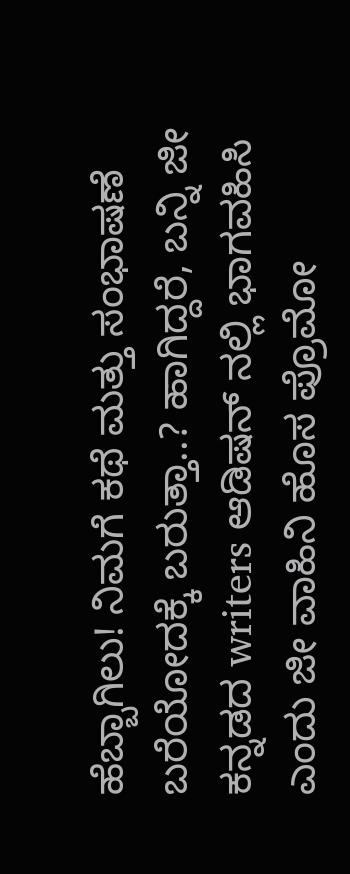ಹೆಬ್ಬಾಗಿಲು! ನಿಮಗೆ ಕಥೆ ಮತ್ತು ಸಂಭಾಷಣೆ ಬರೆಯೋದಕ್ಕೆ ಬರುತ್ತಾ..? ಹಾಗಿದ್ದರೆ, ಬನ್ನಿ ಜೀ ಕನ್ನಡದ writers ಆಡಿಷನ್ ನಲ್ಲಿ ಭಾಗವಹಿಸಿ ಎಂದು ಜೀ ವಾಹಿನಿ ಹೊಸ ಪ್ರೊಮೋ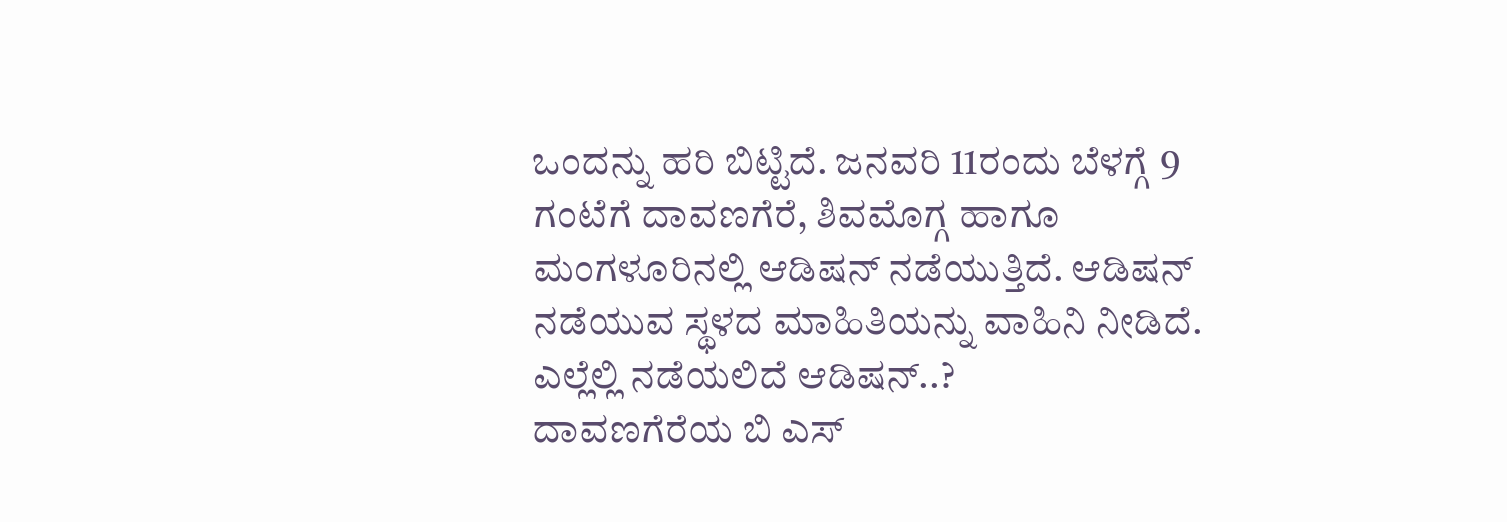ಒಂದನ್ನು ಹರಿ ಬಿಟ್ಟಿದೆ. ಜನವರಿ 11ರಂದು ಬೆಳಗ್ಗೆ 9 ಗಂಟೆಗೆ ದಾವಣಗೆರೆ, ಶಿವಮೊಗ್ಗ ಹಾಗೂ ಮಂಗಳೂರಿನಲ್ಲಿ ಆಡಿಷನ್ ನಡೆಯುತ್ತಿದೆ. ಆಡಿಷನ್ ನಡೆಯುವ ಸ್ಥಳದ ಮಾಹಿತಿಯನ್ನು ವಾಹಿನಿ ನೀಡಿದೆ.
ಎಲ್ಲೆಲ್ಲಿ ನಡೆಯಲಿದೆ ಆಡಿಷನ್..?
ದಾವಣಗೆರೆಯ ಬಿ ಎಸ್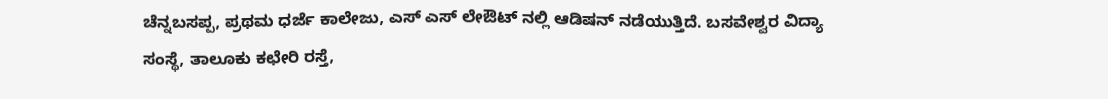ಚೆನ್ನಬಸಪ್ಪ, ಪ್ರಥಮ ಧರ್ಜೆ ಕಾಲೇಜು, ಎಸ್ ಎಸ್ ಲೇಔಟ್ ನಲ್ಲಿ ಆಡಿಷನ್ ನಡೆಯುತ್ತಿದೆ. ಬಸವೇಶ್ವರ ವಿದ್ಯಾ ಸಂಸ್ಥೆ, ತಾಲೂಕು ಕಛೇರಿ ರಸ್ತೆ,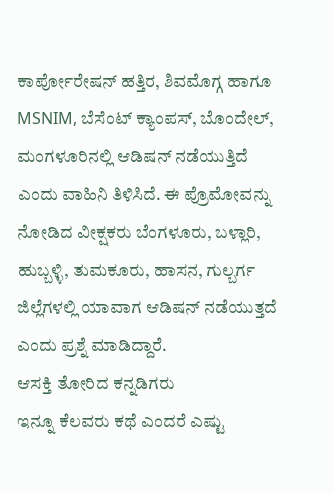ಕಾರ್ಪೋರೇಷನ್ ಹತ್ತಿರ, ಶಿವಮೊಗ್ಗ ಹಾಗೂ MSNIM, ಬೆಸೆಂಟ್ ಕ್ಯಾಂಪಸ್, ಬೊಂದೇಲ್, ಮಂಗಳೂರಿನಲ್ಲಿ ಆಡಿಷನ್ ನಡೆಯುತ್ತಿದೆ ಎಂದು ವಾಹಿನಿ ತಿಳಿಸಿದೆ. ಈ ಪ್ರೊಮೋವನ್ನು ನೋಡಿದ ವೀಕ್ಷಕರು ಬೆಂಗಳೂರು, ಬಳ್ಲಾರಿ, ಹುಬ್ಬಳ್ಳಿ, ತುಮಕೂರು, ಹಾಸನ, ಗುಲ್ಬರ್ಗ ಜಿಲ್ಲೆಗಳಲ್ಲಿ ಯಾವಾಗ ಆಡಿಷನ್ ನಡೆಯುತ್ತದೆ ಎಂದು ಪ್ರಶ್ನೆ ಮಾಡಿದ್ದಾರೆ.
ಆಸಕ್ತಿ ತೋರಿದ ಕನ್ನಡಿಗರು
ಇನ್ನೂ ಕೆಲವರು ಕಥೆ ಎಂದರೆ ಎಷ್ಟು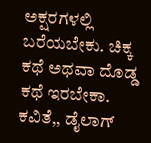ಅಕ್ಷರಗಳಲ್ಲಿ ಬರೆಯಬೇಕು. ಚಿಕ್ಕ ಕಥೆ ಅಥವಾ ದೊಡ್ಡ ಕಥೆ ಇರಬೇಕಾ. ಕವಿತೆ,, ಡೈಲಾಗ್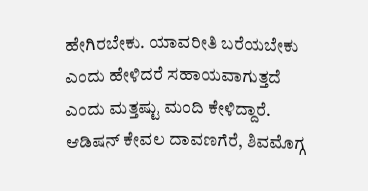ಹೇಗಿರಬೇಕು. ಯಾವರೀತಿ ಬರೆಯಬೇಕು ಎಂದು ಹೇಳಿದರೆ ಸಹಾಯವಾಗುತ್ತದೆ ಎಂದು ಮತ್ತಷ್ಟು ಮಂದಿ ಕೇಳಿದ್ದಾರೆ. ಆಡಿಷನ್ ಕೇವಲ ದಾವಣಗೆರೆ, ಶಿವಮೊಗ್ಗ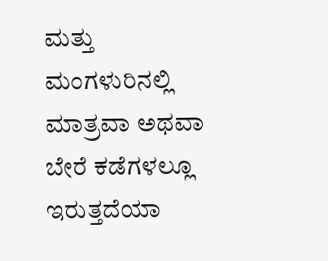ಮತ್ತು ಮಂಗಳುರಿನಲ್ಲಿ ಮಾತ್ರವಾ ಅಥವಾ ಬೇರೆ ಕಡೆಗಳಲ್ಲೂ ಇರುತ್ತದೆಯಾ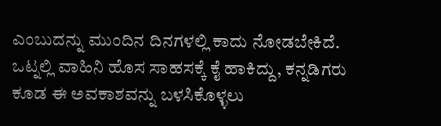ಎಂಬುದನ್ನು ಮುಂದಿನ ದಿನಗಳಲ್ಲಿ ಕಾದು ನೋಡಬೇಕಿದೆ. ಒಟ್ನಲ್ಲಿ ವಾಹಿನಿ ಹೊಸ ಸಾಹಸಕ್ಕೆ ಕೈ ಹಾಕಿದ್ದು, ಕನ್ನಡಿಗರು ಕೂಡ ಈ ಅವಕಾಶವನ್ನು ಬಳಸಿಕೊಳ್ಳಲು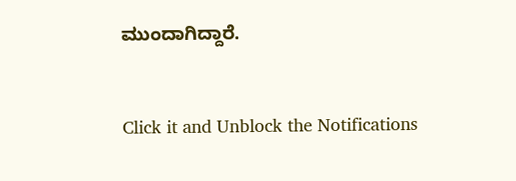ಮುಂದಾಗಿದ್ದಾರೆ.


Click it and Unblock the Notifications